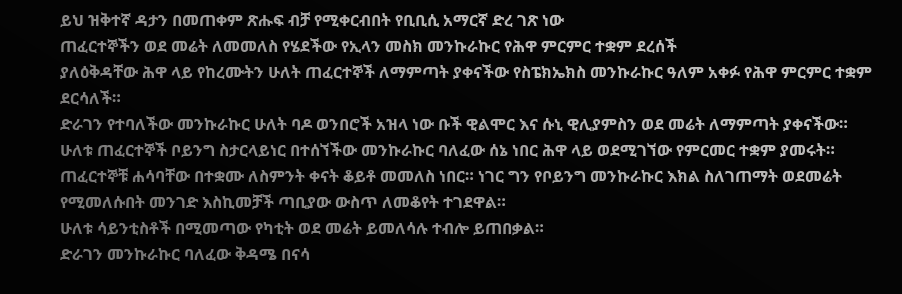ይህ ዝቅተኛ ዳታን በመጠቀም ጽሑፍ ብቻ የሚቀርብበት የቢቢሲ አማርኛ ድረ ገጽ ነው
ጠፈርተኞችን ወደ መሬት ለመመለስ የሄደችው የኢላን መስክ መንኩራኩር የሕዋ ምርምር ተቋም ደረሰች
ያለዕቅዳቸው ሕዋ ላይ የከረሙትን ሁለት ጠፈርተኞች ለማምጣት ያቀናችው የስፔክኤክስ መንኩራኩር ዓለም አቀፉ የሕዋ ምርምር ተቋም ደርሳለች።
ድራገን የተባለችው መንኩራኩር ሁለት ባዶ ወንበሮች አዝላ ነው ቡች ዊልሞር እና ሱኒ ዊሊያምስን ወደ መሬት ለማምጣት ያቀናችው።
ሁለቱ ጠፈርተኞች ቦይንግ ስታርላይነር በተሰኘችው መንኩራኩር ባለፈው ሰኔ ነበር ሕዋ ላይ ወደሚገኘው የምርመር ተቋም ያመሩት።
ጠፈርተኞቹ ሐሳባቸው በተቋሙ ለስምንት ቀናት ቆይቶ መመለስ ነበር። ነገር ግን የቦይንግ መንኩራኩር እክል ስለገጠማት ወደመሬት የሚመለሱበት መንገድ እስኪመቻች ጣቢያው ውስጥ ለመቆየት ተገደዋል።
ሁለቱ ሳይንቲስቶች በሚመጣው የካቲት ወደ መሬት ይመለሳሉ ተብሎ ይጠበቃል።
ድራገን መንኩራኩር ባለፈው ቅዳሜ በናሳ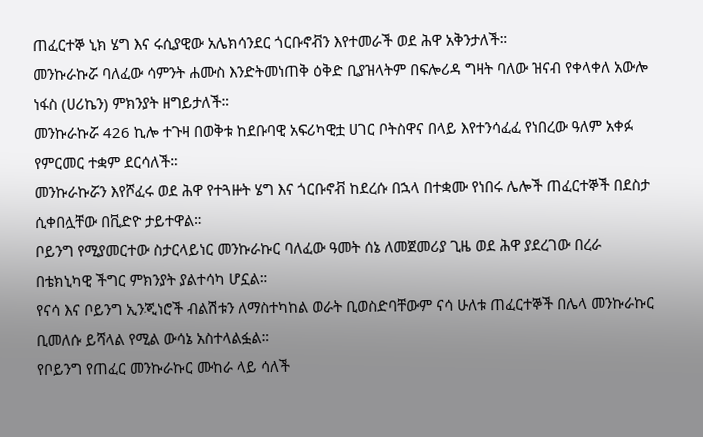ጠፈርተኞ ኒክ ሄግ እና ሩሲያዊው አሌክሳንደር ጎርቡኖቭን እየተመራች ወደ ሕዋ አቅንታለች።
መንኩራኩሯ ባለፈው ሳምንት ሐሙስ እንድትመነጠቅ ዕቅድ ቢያዝላትም በፍሎሪዳ ግዛት ባለው ዝናብ የቀላቀለ አውሎ ነፋስ (ሀሪኬን) ምክንያት ዘግይታለች።
መንኩራኩሯ 426 ኪሎ ተጉዛ በወቅቱ ከደቡባዊ አፍሪካዊቷ ሀገር ቦትስዋና በላይ እየተንሳፈፈ የነበረው ዓለም አቀፉ የምርመር ተቋም ደርሳለች።
መንኩራኩሯን እየሾፈሩ ወደ ሕዋ የተጓዙት ሄግ እና ጎርቡኖቭ ከደረሱ በኋላ በተቋሙ የነበሩ ሌሎች ጠፈርተኞች በደስታ ሲቀበሏቸው በቪድዮ ታይተዋል።
ቦይንግ የሚያመርተው ስታርላይነር መንኩራኩር ባለፈው ዓመት ሰኔ ለመጀመሪያ ጊዜ ወደ ሕዋ ያደረገው በረራ በቴክኒካዊ ችግር ምክንያት ያልተሳካ ሆኗል።
የናሳ እና ቦይንግ ኢንጂነሮች ብልሽቱን ለማስተካከል ወራት ቢወስድባቸውም ናሳ ሁለቱ ጠፈርተኞች በሌላ መንኩራኩር ቢመለሱ ይሻላል የሚል ውሳኔ አስተላልፏል።
የቦይንግ የጠፈር መንኩራኩር ሙከራ ላይ ሳለች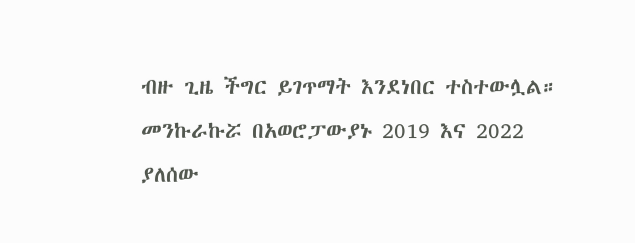ብዙ ጊዜ ችግር ይገጥማት እንደነበር ተስተውሏል። መንኩራኩሯ በአወሮፓውያኑ 2019 እና 2022 ያለሰው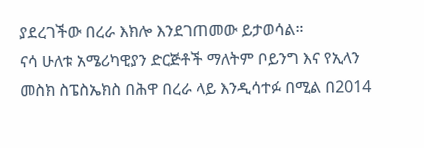ያደረገችው በረራ እክሎ እንደገጠመው ይታወሳል።
ናሳ ሁለቱ አሜሪካዊያን ድርጅቶች ማለትም ቦይንግ እና የኢላን መስክ ስፔስኤክስ በሕዋ በረራ ላይ እንዲሳተፉ በሚል በ2014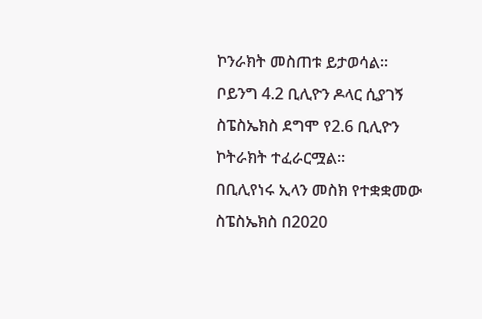ኮንራክት መስጠቱ ይታወሳል።
ቦይንግ 4.2 ቢሊዮን ዶላር ሲያገኝ ስፔስኤክስ ደግሞ የ2.6 ቢሊዮን ኮትራክት ተፈራርሟል።
በቢሊየነሩ ኢላን መስክ የተቋቋመው ስፔስኤክስ በ2020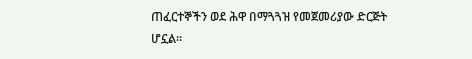ጠፈርተኞችን ወደ ሕዋ በማጓጓዝ የመጀመሪያው ድርጅት ሆኗል።